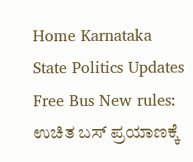Home Karnataka State Politics Updates Free Bus New rules: ಉಚಿತ ಬಸ್ ಪ್ರಯಾಣಕ್ಕೆ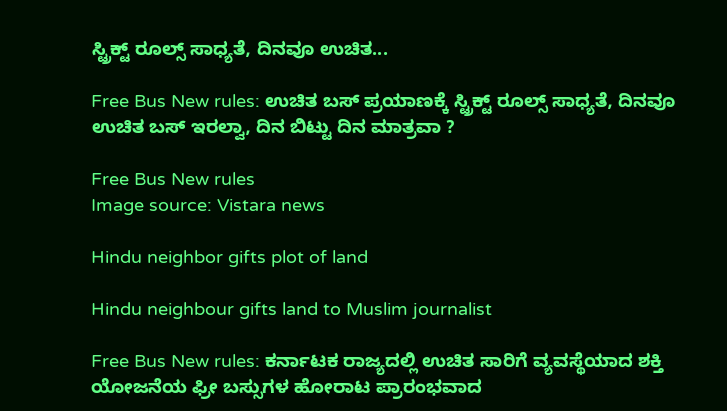ಸ್ಟ್ರಿಕ್ಟ್ ರೂಲ್ಸ್ ಸಾಧ್ಯತೆ, ದಿನವೂ ಉಚಿತ...

Free Bus New rules: ಉಚಿತ ಬಸ್ ಪ್ರಯಾಣಕ್ಕೆ ಸ್ಟ್ರಿಕ್ಟ್ ರೂಲ್ಸ್ ಸಾಧ್ಯತೆ, ದಿನವೂ ಉಚಿತ ಬಸ್ ಇರಲ್ವಾ, ದಿನ ಬಿಟ್ಟು ದಿನ ಮಾತ್ರವಾ ?

Free Bus New rules
Image source: Vistara news

Hindu neighbor gifts plot of land

Hindu neighbour gifts land to Muslim journalist

Free Bus New rules: ಕರ್ನಾಟಕ ರಾಜ್ಯದಲ್ಲಿ ಉಚಿತ ಸಾರಿಗೆ ವ್ಯವಸ್ಥೆಯಾದ ಶಕ್ತಿ ಯೋಜನೆಯ ಫ್ರೀ ಬಸ್ಸುಗಳ ಹೋರಾಟ ಪ್ರಾರಂಭವಾದ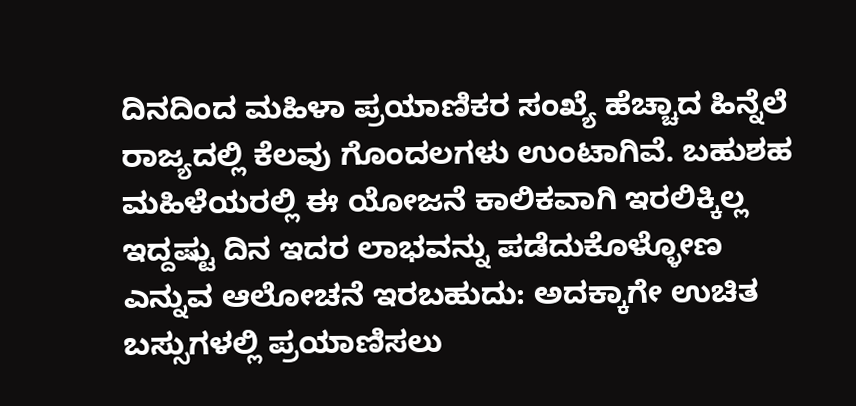ದಿನದಿಂದ ಮಹಿಳಾ ಪ್ರಯಾಣಿಕರ ಸಂಖ್ಯೆ ಹೆಚ್ಚಾದ ಹಿನ್ನೆಲೆ ರಾಜ್ಯದಲ್ಲಿ ಕೆಲವು ಗೊಂದಲಗಳು ಉಂಟಾಗಿವೆ. ಬಹುಶಹ ಮಹಿಳೆಯರಲ್ಲಿ ಈ ಯೋಜನೆ ಕಾಲಿಕವಾಗಿ ಇರಲಿಕ್ಕಿಲ್ಲ ಇದ್ದಷ್ಟು ದಿನ ಇದರ ಲಾಭವನ್ನು ಪಡೆದುಕೊಳ್ಳೋಣ ಎನ್ನುವ ಆಲೋಚನೆ ಇರಬಹುದು: ಅದಕ್ಕಾಗೇ ಉಚಿತ ಬಸ್ಸುಗಳಲ್ಲಿ ಪ್ರಯಾಣಿಸಲು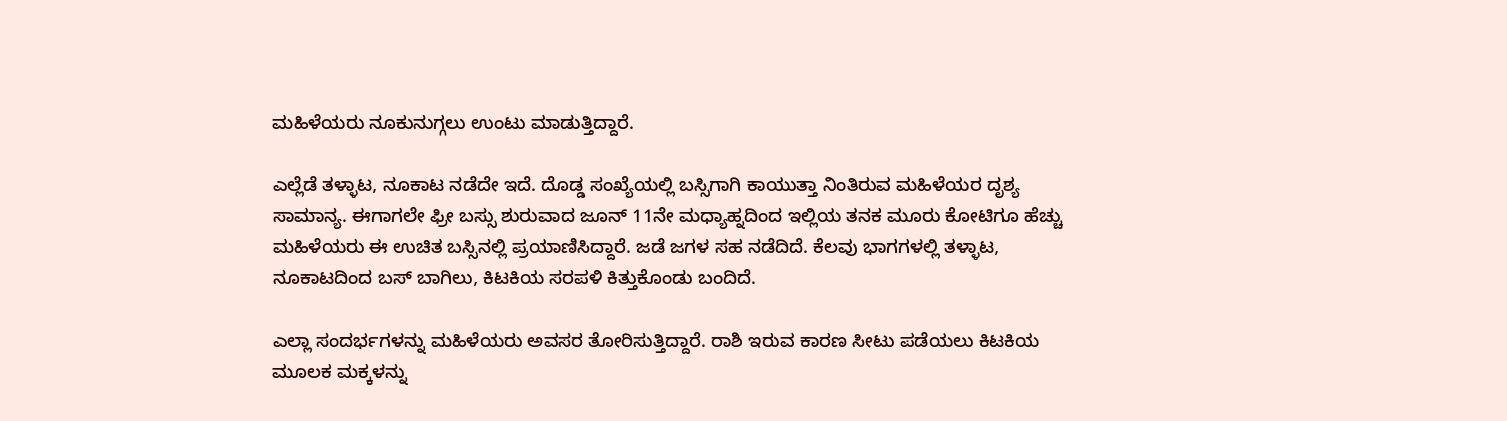ಮಹಿಳೆಯರು ನೂಕುನುಗ್ಗಲು ಉಂಟು ಮಾಡುತ್ತಿದ್ದಾರೆ.

ಎಲ್ಲೆಡೆ ತಳ್ಳಾಟ, ನೂಕಾಟ ನಡೆದೇ ಇದೆ. ದೊಡ್ಡ ಸಂಖ್ಯೆಯಲ್ಲಿ ಬಸ್ಸಿಗಾಗಿ ಕಾಯುತ್ತಾ ನಿಂತಿರುವ ಮಹಿಳೆಯರ ದೃಶ್ಯ ಸಾಮಾನ್ಯ. ಈಗಾಗಲೇ ಫ್ರೀ ಬಸ್ಸು ಶುರುವಾದ ಜೂನ್ 11ನೇ ಮಧ್ಯಾಹ್ನದಿಂದ ಇಲ್ಲಿಯ ತನಕ ಮೂರು ಕೋಟಿಗೂ ಹೆಚ್ಚು ಮಹಿಳೆಯರು ಈ ಉಚಿತ ಬಸ್ಸಿನಲ್ಲಿ ಪ್ರಯಾಣಿಸಿದ್ದಾರೆ. ಜಡೆ ಜಗಳ ಸಹ ನಡೆದಿದೆ. ಕೆಲವು ಭಾಗಗಳಲ್ಲಿ ತಳ್ಳಾಟ, ನೂಕಾಟದಿಂದ ಬಸ್ ಬಾಗಿಲು, ಕಿಟಕಿಯ ಸರಪಳಿ ಕಿತ್ತುಕೊಂಡು ಬಂದಿದೆ.

ಎಲ್ಲಾ ಸಂದರ್ಭಗಳನ್ನು ಮಹಿಳೆಯರು ಅವಸರ ತೋರಿಸುತ್ತಿದ್ದಾರೆ. ರಾಶಿ ಇರುವ ಕಾರಣ ಸೀಟು ಪಡೆಯಲು ಕಿಟಕಿಯ ಮೂಲಕ ಮಕ್ಕಳನ್ನು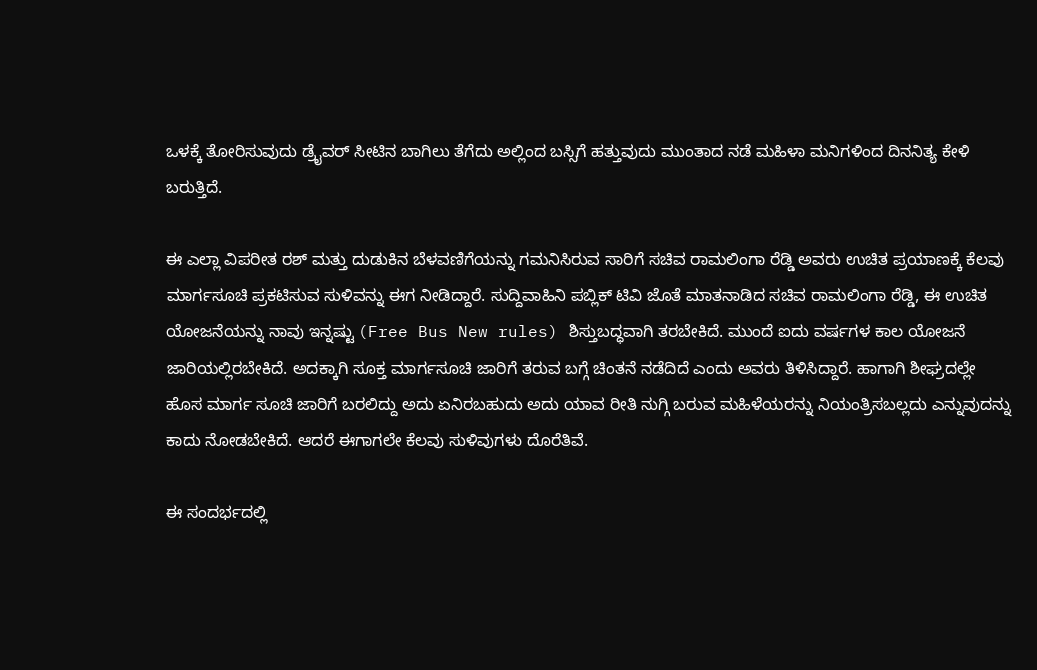ಒಳಕ್ಕೆ ತೋರಿಸುವುದು ಡ್ರೈವರ್ ಸೀಟಿನ ಬಾಗಿಲು ತೆಗೆದು ಅಲ್ಲಿಂದ ಬಸ್ಸಿಗೆ ಹತ್ತುವುದು ಮುಂತಾದ ನಡೆ ಮಹಿಳಾ ಮನಿಗಳಿಂದ ದಿನನಿತ್ಯ ಕೇಳಿ ಬರುತ್ತಿದೆ.

ಈ ಎಲ್ಲಾ ವಿಪರೀತ ರಶ್ ಮತ್ತು ದುಡುಕಿನ ಬೆಳವಣಿಗೆಯನ್ನು ಗಮನಿಸಿರುವ ಸಾರಿಗೆ ಸಚಿವ ರಾಮಲಿಂಗಾ ರೆಡ್ಡಿ ಅವರು ಉಚಿತ ಪ್ರಯಾಣಕ್ಕೆ ಕೆಲವು ಮಾರ್ಗಸೂಚಿ ಪ್ರಕಟಿಸುವ ಸುಳಿವನ್ನು ಈಗ ನೀಡಿದ್ದಾರೆ. ಸುದ್ದಿವಾಹಿನಿ ಪಬ್ಲಿಕ್ ಟಿವಿ ಜೊತೆ ಮಾತನಾಡಿದ ಸಚಿವ ರಾಮಲಿಂಗಾ ರೆಡ್ಡಿ, ಈ ಉಚಿತ ಯೋಜನೆಯನ್ನು ನಾವು ಇನ್ನಷ್ಟು (Free Bus New rules) ಶಿಸ್ತುಬದ್ಧವಾಗಿ ತರಬೇಕಿದೆ. ಮುಂದೆ ಐದು ವರ್ಷಗಳ ಕಾಲ ಯೋಜನೆ ಜಾರಿಯಲ್ಲಿರಬೇಕಿದೆ. ಅದಕ್ಕಾಗಿ ಸೂಕ್ತ ಮಾರ್ಗಸೂಚಿ ಜಾರಿಗೆ ತರುವ ಬಗ್ಗೆ ಚಿಂತನೆ ನಡೆದಿದೆ ಎಂದು ಅವರು ತಿಳಿಸಿದ್ದಾರೆ. ಹಾಗಾಗಿ ಶೀಘ್ರದಲ್ಲೇ ಹೊಸ ಮಾರ್ಗ ಸೂಚಿ ಜಾರಿಗೆ ಬರಲಿದ್ದು ಅದು ಏನಿರಬಹುದು ಅದು ಯಾವ ರೀತಿ ನುಗ್ಗಿ ಬರುವ ಮಹಿಳೆಯರನ್ನು ನಿಯಂತ್ರಿಸಬಲ್ಲದು ಎನ್ನುವುದನ್ನು ಕಾದು ನೋಡಬೇಕಿದೆ. ಆದರೆ ಈಗಾಗಲೇ ಕೆಲವು ಸುಳಿವುಗಳು ದೊರೆತಿವೆ.

ಈ ಸಂದರ್ಭದಲ್ಲಿ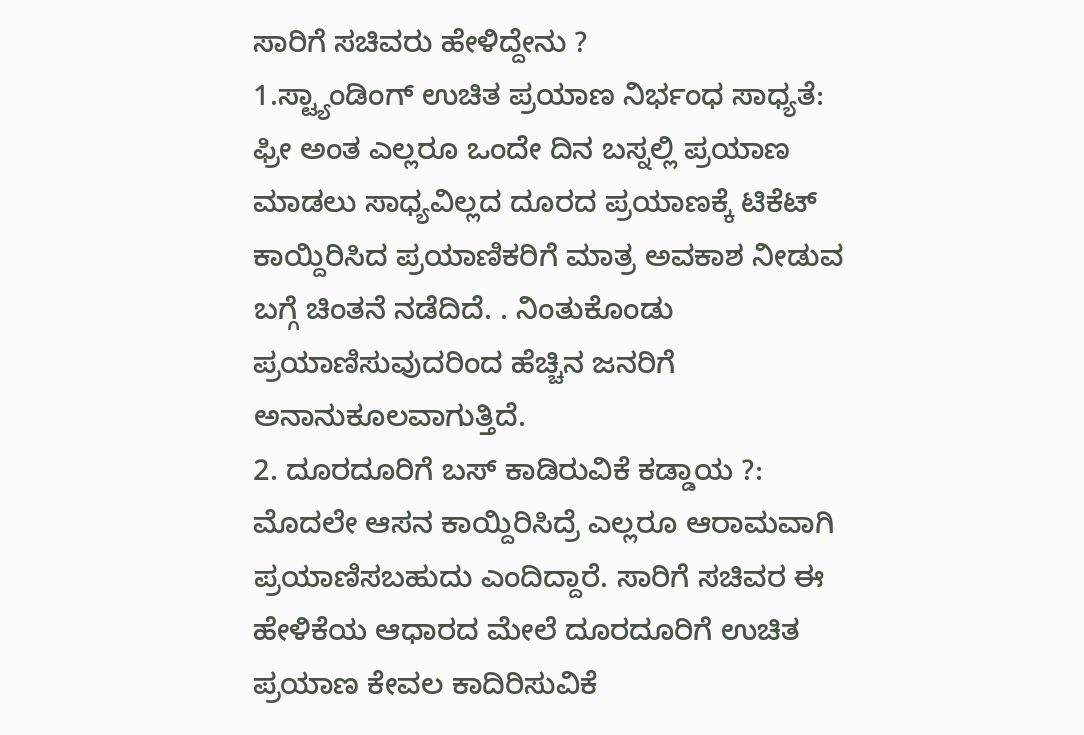ಸಾರಿಗೆ ಸಚಿವರು ಹೇಳಿದ್ದೇನು ?
1.ಸ್ಟ್ಯಾಂಡಿಂಗ್ ಉಚಿತ ಪ್ರಯಾಣ ನಿರ್ಭಂಧ ಸಾಧ್ಯತೆ: ಫ್ರೀ ಅಂತ ಎಲ್ಲರೂ ಒಂದೇ ದಿನ ಬಸ್ನಲ್ಲಿ ಪ್ರಯಾಣ ಮಾಡಲು ಸಾಧ್ಯವಿಲ್ಲದ ದೂರದ ಪ್ರಯಾಣಕ್ಕೆ ಟಿಕೆಟ್ ಕಾಯ್ದಿರಿಸಿದ ಪ್ರಯಾಣಿಕರಿಗೆ ಮಾತ್ರ ಅವಕಾಶ ನೀಡುವ ಬಗ್ಗೆ ಚಿಂತನೆ ನಡೆದಿದೆ. . ನಿಂತುಕೊಂಡು ಪ್ರಯಾಣಿಸುವುದರಿಂದ ಹೆಚ್ಚಿನ ಜನರಿಗೆ ಅನಾನುಕೂಲವಾಗುತ್ತಿದೆ.
2. ದೂರದೂರಿಗೆ ಬಸ್ ಕಾಡಿರುವಿಕೆ ಕಡ್ಡಾಯ ?: ಮೊದಲೇ ಆಸನ ಕಾಯ್ದಿರಿಸಿದ್ರೆ ಎಲ್ಲರೂ ಆರಾಮವಾಗಿ ಪ್ರಯಾಣಿಸಬಹುದು ಎಂದಿದ್ದಾರೆ. ಸಾರಿಗೆ ಸಚಿವರ ಈ ಹೇಳಿಕೆಯ ಆಧಾರದ ಮೇಲೆ ದೂರದೂರಿಗೆ ಉಚಿತ ಪ್ರಯಾಣ ಕೇವಲ ಕಾದಿರಿಸುವಿಕೆ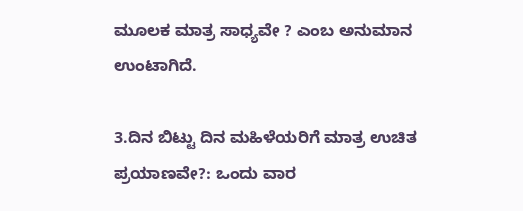ಮೂಲಕ ಮಾತ್ರ ಸಾಧ್ಯವೇ ? ಎಂಬ ಅನುಮಾನ ಉಂಟಾಗಿದೆ.

3.ದಿನ ಬಿಟ್ಟು ದಿನ ಮಹಿಳೆಯರಿಗೆ ಮಾತ್ರ ಉಚಿತ ಪ್ರಯಾಣವೇ?: ಒಂದು ವಾರ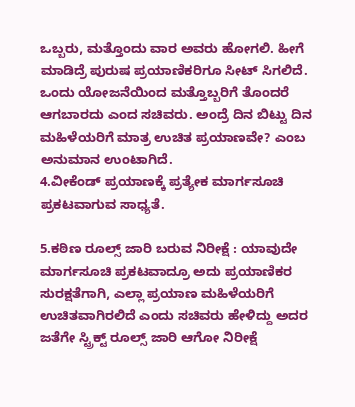ಒಬ್ಬರು, ಮತ್ತೊಂದು ವಾರ ಅವರು ಹೋಗಲಿ. ಹೀಗೆ ಮಾಡಿದ್ರೆ ಪುರುಷ ಪ್ರಯಾಣಿಕರಿಗೂ ಸೀಟ್ ಸಿಗಲಿದೆ. ಒಂದು ಯೋಜನೆಯಿಂದ ಮತ್ತೊಬ್ಬರಿಗೆ ತೊಂದರೆ ಆಗಬಾರದು ಎಂದ ಸಚಿವರು. ಅಂದ್ರೆ ದಿನ ಬಿಟ್ಟು ದಿನ ಮಹಿಳೆಯರಿಗೆ ಮಾತ್ರ ಉಚಿತ ಪ್ರಯಾಣವೇ? ಎಂಬ ಅನುಮಾನ ಉಂಟಾಗಿದೆ.
4.ವೀಕೆಂಡ್ ಪ್ರಯಾಣಕ್ಕೆ ಪ್ರತ್ಯೇಕ ಮಾರ್ಗಸೂಚಿ ಪ್ರಕಟವಾಗುವ ಸಾಧ್ಯತೆ.

5.ಕಠಿಣ ರೂಲ್ಸ್ ಜಾರಿ ಬರುವ ನಿರೀಕ್ಷೆ : ಯಾವುದೇ ಮಾರ್ಗಸೂಚಿ ಪ್ರಕಟವಾದ್ರೂ ಅದು ಪ್ರಯಾಣಿಕರ ಸುರಕ್ಷತೆಗಾಗಿ, ಎಲ್ಲಾ ಪ್ರಯಾಣ ಮಹಿಳೆಯರಿಗೆ ಉಚಿತವಾಗಿರಲಿದೆ ಎಂದು ಸಚಿವರು ಹೇಳಿದ್ದು ಅದರ ಜತೆಗೇ ಸ್ಟ್ರಿಕ್ಟ್ ರೂಲ್ಸ್ ಜಾರಿ ಆಗೋ ನಿರೀಕ್ಷೆ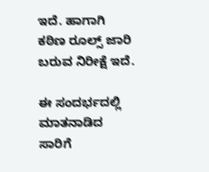ಇದೆ. ಹಾಗಾಗಿ ಕಠಿಣ ರೂಲ್ಸ್ ಜಾರಿ ಬರುವ ನಿರೀಕ್ಷೆ ಇದೆ.

ಈ ಸಂದರ್ಭದಲ್ಲಿ ಮಾತನಾಡಿದ ಸಾರಿಗೆ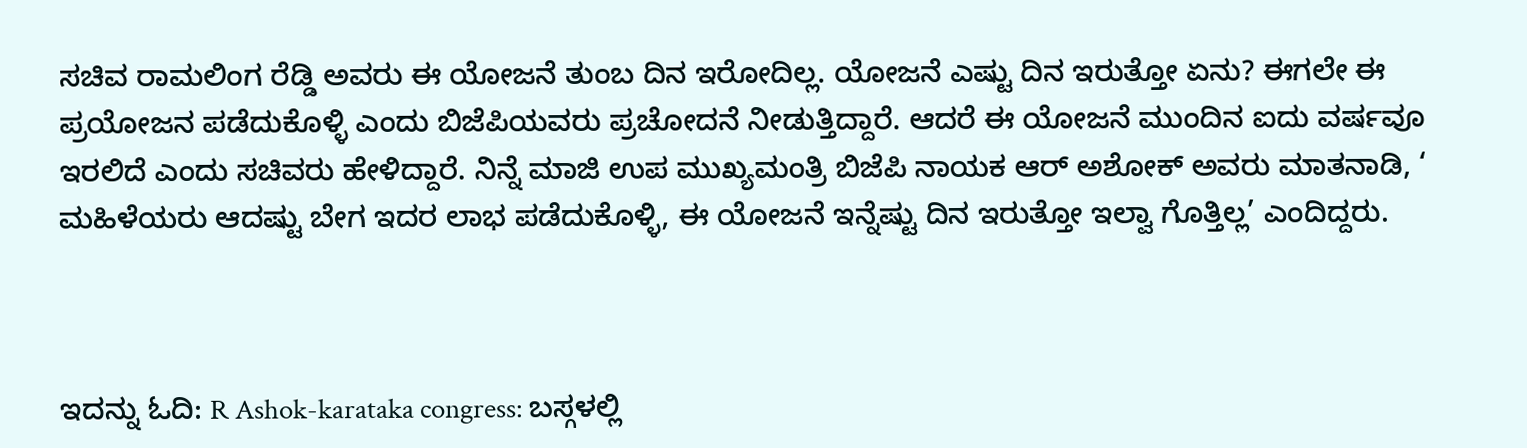ಸಚಿವ ರಾಮಲಿಂಗ ರೆಡ್ಡಿ ಅವರು ಈ ಯೋಜನೆ ತುಂಬ ದಿನ ಇರೋದಿಲ್ಲ. ಯೋಜನೆ ಎಷ್ಟು ದಿನ ಇರುತ್ತೋ ಏನು? ಈಗಲೇ ಈ ಪ್ರಯೋಜನ ಪಡೆದುಕೊಳ್ಳಿ ಎಂದು ಬಿಜೆಪಿಯವರು ಪ್ರಚೋದನೆ ನೀಡುತ್ತಿದ್ದಾರೆ. ಆದರೆ ಈ ಯೋಜನೆ ಮುಂದಿನ ಐದು ವರ್ಷವೂ ಇರಲಿದೆ ಎಂದು ಸಚಿವರು ಹೇಳಿದ್ದಾರೆ. ನಿನ್ನೆ ಮಾಜಿ ಉಪ ಮುಖ್ಯಮಂತ್ರಿ ಬಿಜೆಪಿ ನಾಯಕ ಆರ್ ಅಶೋಕ್ ಅವರು ಮಾತನಾಡಿ, ‘ ಮಹಿಳೆಯರು ಆದಷ್ಟು ಬೇಗ ಇದರ ಲಾಭ ಪಡೆದುಕೊಳ್ಳಿ, ಈ ಯೋಜನೆ ಇನ್ನೆಷ್ಟು ದಿನ ಇರುತ್ತೋ ಇಲ್ವಾ ಗೊತ್ತಿಲ್ಲ’ ಎಂದಿದ್ದರು.



ಇದನ್ನು ಓದಿ: R Ashok-karataka congress: ಬಸ್ಗಳಲ್ಲಿ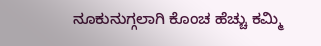ನೂಕುನುಗ್ಗಲಾಗಿ ಕೊಂಚ ಹೆಚ್ಚು ಕಮ್ಮಿ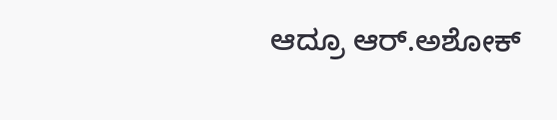ಆದ್ರೂ ಆರ್.ಅಶೋಕ್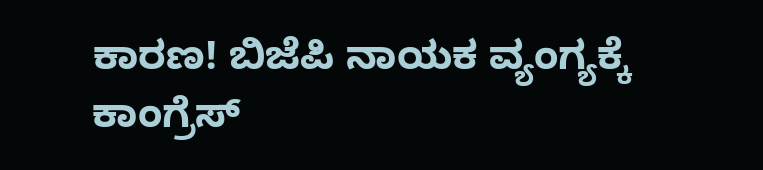ಕಾರಣ! ಬಿಜೆಪಿ ನಾಯಕ ವ್ಯಂಗ್ಯಕ್ಕೆ ಕಾಂಗ್ರೆಸ್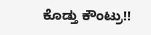ಕೊಡ್ತು ಕೌಂಟ್ರು!!